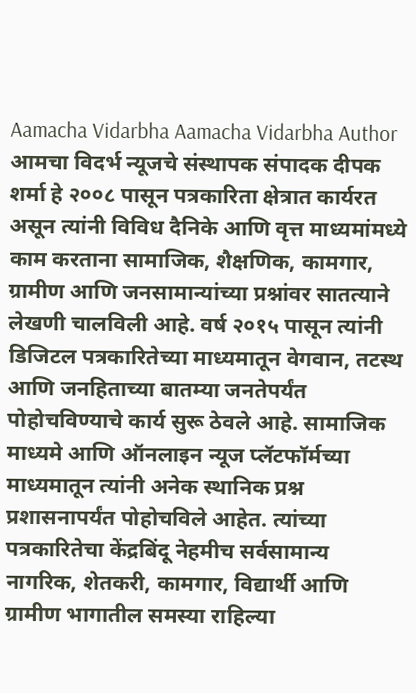Aamacha Vidarbha Aamacha Vidarbha Author आमचा विदर्भ न्यूजचे संस्थापक संपादक दीपक शर्मा हे २००८ पासून पत्रकारिता क्षेत्रात कार्यरत असून त्यांनी विविध दैनिके आणि वृत्त माध्यमांमध्ये काम करताना सामाजिक, शैक्षणिक, कामगार, ग्रामीण आणि जनसामान्यांच्या प्रश्नांवर सातत्याने लेखणी चालविली आहे. वर्ष २०१५ पासून त्यांनी डिजिटल पत्रकारितेच्या माध्यमातून वेगवान, तटस्थ आणि जनहिताच्या बातम्या जनतेपर्यंत पोहोचविण्याचे कार्य सुरू ठेवले आहे. सामाजिक माध्यमे आणि ऑनलाइन न्यूज प्लॅटफॉर्मच्या माध्यमातून त्यांनी अनेक स्थानिक प्रश्न प्रशासनापर्यंत पोहोचविले आहेत. त्यांच्या पत्रकारितेचा केंद्रबिंदू नेहमीच सर्वसामान्य नागरिक, शेतकरी, कामगार, विद्यार्थी आणि ग्रामीण भागातील समस्या राहिल्या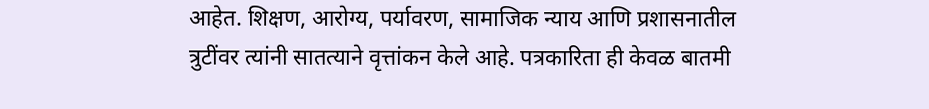आहेत. शिक्षण, आरोग्य, पर्यावरण, सामाजिक न्याय आणि प्रशासनातील त्रुटींवर त्यांनी सातत्याने वृत्तांकन केले आहे. पत्रकारिता ही केवळ बातमी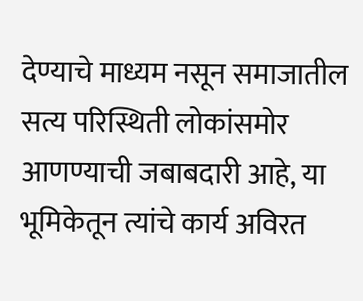देण्याचे माध्यम नसून समाजातील सत्य परिस्थिती लोकांसमोर आणण्याची जबाबदारी आहे, या भूमिकेतून त्यांचे कार्य अविरत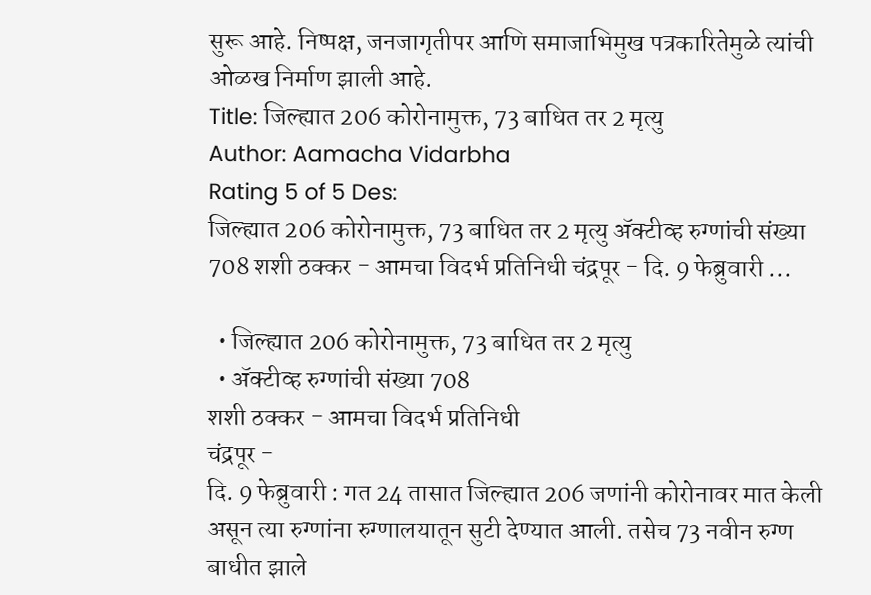सुरू आहे. निष्पक्ष, जनजागृतीपर आणि समाजाभिमुख पत्रकारितेमुळे त्यांची ओळख निर्माण झाली आहे.
Title: जिल्ह्यात 206 कोरोनामुक्त, 73 बाधित तर 2 मृत्यु
Author: Aamacha Vidarbha
Rating 5 of 5 Des:
जिल्ह्यात 206 कोरोनामुक्त, 73 बाधित तर 2 मृत्यु ॲक्टीव्ह रुग्णांची संख्या 708 शशी ठक्कर - आमचा विदर्भ प्रतिनिधी चंद्रपूर - दि. 9 फेब्रुवारी ...

  • जिल्ह्यात 206 कोरोनामुक्त, 73 बाधित तर 2 मृत्यु
  • ॲक्टीव्ह रुग्णांची संख्या 708
शशी ठक्कर - आमचा विदर्भ प्रतिनिधी
चंद्रपूर -
दि. 9 फेब्रुवारी : गत 24 तासात जिल्ह्यात 206 जणांनी कोरोनावर मात केली असून त्या रुग्णांना रुग्णालयातून सुटी देण्यात आली. तसेच 73 नवीन रुग्ण बाधीत झाले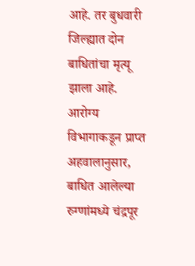आहे. तर बुधवारी जिल्ह्यात दोन बाधितांचा मृत्यू झाला आहे.
आरोग्य विभागाकडून प्राप्त अहवालानुसार, बाधित आलेल्या रुग्णांमध्ये चंद्रपूर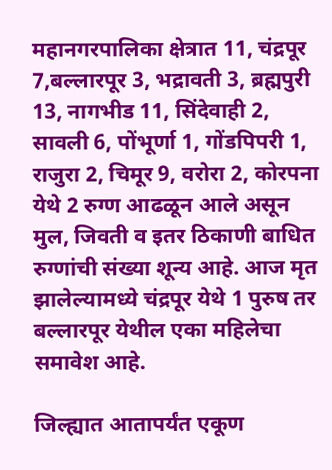महानगरपालिका क्षेत्रात 11, चंद्रपूर 7,बल्लारपूर 3, भद्रावती 3, ब्रह्मपुरी 13, नागभीड 11, सिंदेवाही 2, सावली 6, पोंभूर्णा 1, गोंडपिपरी 1,  राजुरा 2, चिमूर 9, वरोरा 2, कोरपना येथे 2 रुग्ण आढळून आले असून मुल, जिवती व इतर ठिकाणी बाधित रुग्णांची संख्या शून्य आहे. आज मृत झालेल्यामध्ये चंद्रपूर येथे 1 पुरुष तर बल्लारपूर येथील एका महिलेचा समावेश आहे.

जिल्ह्यात आतापर्यंत एकूण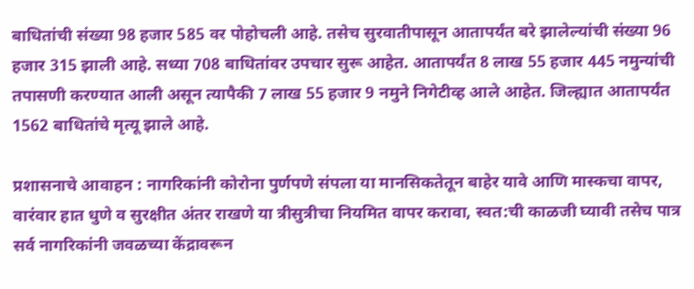बाधितांची संख्या 98 हजार 585 वर पोहोचली आहे. तसेच सुरवातीपासून आतापर्यंत बरे झालेल्यांची संख्या 96 हजार 315 झाली आहे. सध्या 708 बाधितांवर उपचार सुरू आहेत. आतापर्यंत 8 लाख 55 हजार 445 नमुन्यांची तपासणी करण्यात आली असून त्यापैकी 7 लाख 55 हजार 9 नमुने निगेटीव्ह आले आहेत. जिल्ह्यात आतापर्यंत 1562 बाधितांचे मृत्यू झाले आहे.

प्रशासनाचे आवाहन : नागरिकांनी कोरोना पुर्णपणे संपला या मानसिकतेतून बाहेर यावे आणि मास्कचा वापर, वारंवार हात धुणे व सुरक्षीत अंतर राखणे या त्रीसुत्रीचा नियमित वापर करावा, स्वत:ची काळजी घ्यावी तसेच पात्र सर्व नागरिकांनी जवळच्या केंद्रावरून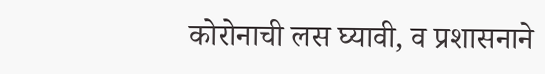कोरोनाची लस घ्यावी, व प्रशासनाने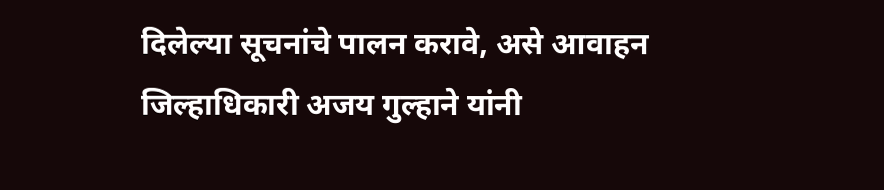दिलेल्या सूचनांचे पालन करावे, असे आवाहन जिल्हाधिकारी अजय गुल्हाने यांनी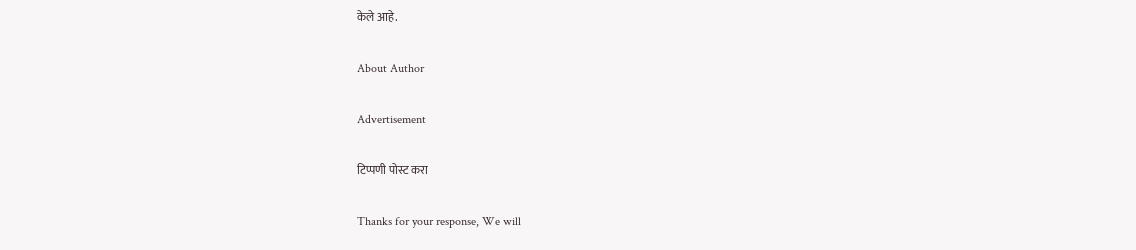केले आहे.

About Author

Advertisement

टिप्पणी पोस्ट करा

Thanks for your response, We will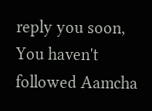reply you soon, You haven't followed Aamcha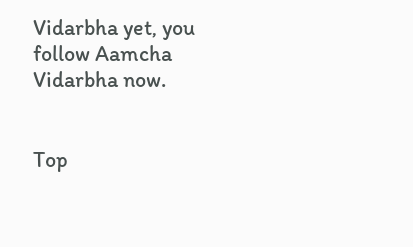Vidarbha yet, you follow Aamcha Vidarbha now.


Top